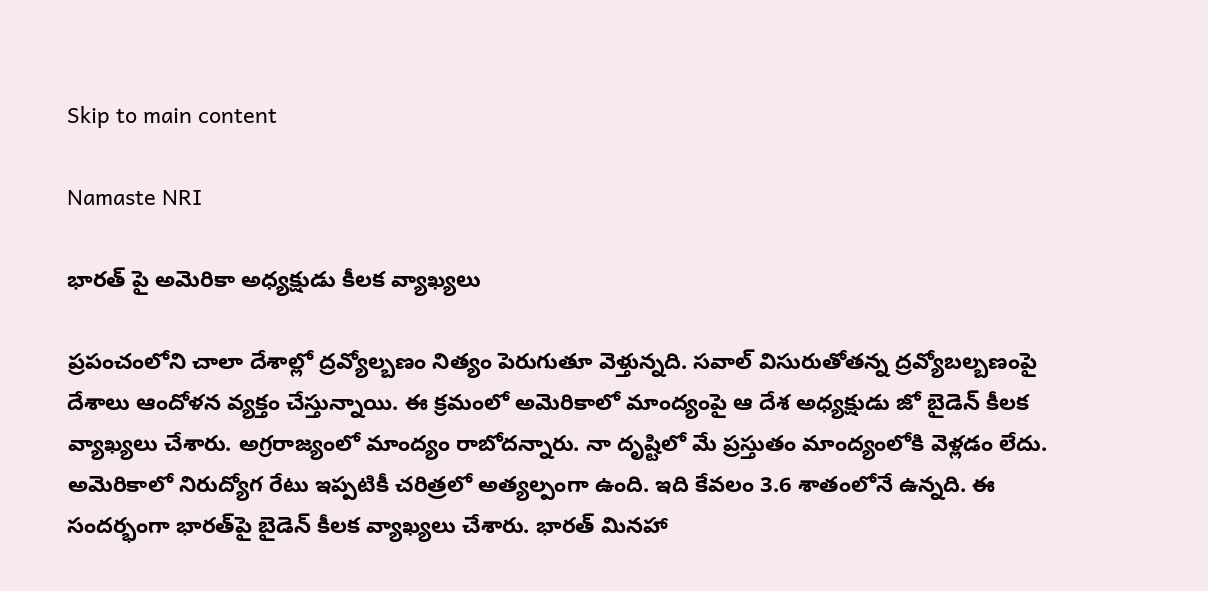Skip to main content

Namaste NRI

భారత్‌ పై అమెరికా అధ్యక్షుడు కీలక వ్యాఖ్యలు

ప్రపంచంలోని చాలా దేశాల్లో ద్రవ్యోల్బణం నిత్యం పెరుగుతూ వెళ్తున్నది. సవాల్‌ విసురుతోతన్న ద్రవ్యోబల్బణంపై దేశాలు ఆందోళన వ్యక్తం చేస్తున్నాయి. ఈ క్రమంలో అమెరికాలో మాంద్యంపై ఆ దేశ అధ్యక్షుడు జో బైడెన్‌ కీలక వ్యాఖ్యలు చేశారు. అగ్రరాజ్యంలో మాంద్యం రాబోదన్నారు. నా దృష్టిలో మే ప్రస్తుతం మాంద్యంలోకి వెళ్లడం లేదు. అమెరికాలో నిరుద్యోగ రేటు ఇప్పటికీ చరిత్రలో అత్యల్పంగా ఉంది. ఇది కేవలం 3.6 శాతంలోనే ఉన్నది. ఈ  సందర్భంగా భారత్‌పై బైడెన్‌ కీలక వ్యాఖ్యలు చేశారు. భారత్‌ మినహా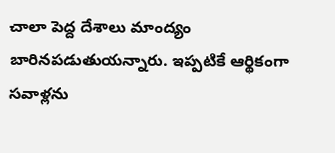చాలా పెద్ద దేశాలు మాంద్యం బారినపడుతుయన్నారు. ఇప్పటికే ఆర్థికంగా సవాళ్లను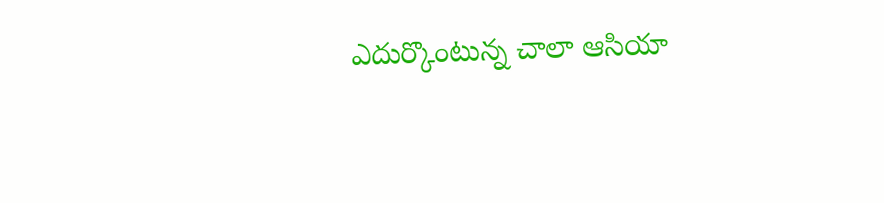ఎదుర్కొంటున్న చాలా ఆసియా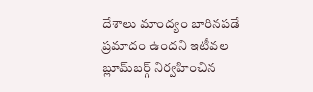దేశాలు మాంద్యం బారినపడే ప్రమాదం ఉందని ఇటీవల బ్లూమ్‌బర్గ్‌ నిర్వహించిన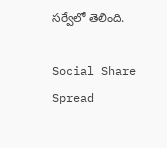సర్వేలో తెలింది.

Social Share Spread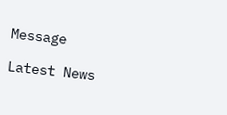Message

Latest News